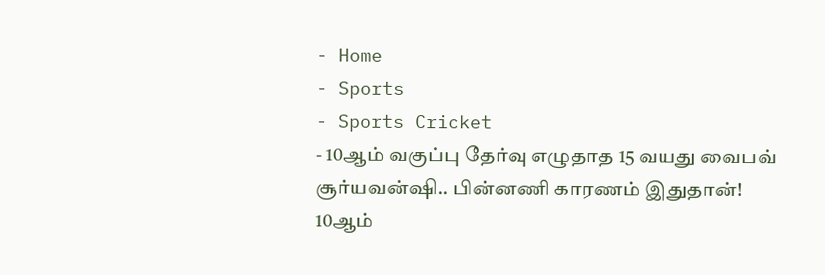- Home
- Sports
- Sports Cricket
- 10ஆம் வகுப்பு தேர்வு எழுதாத 15 வயது வைபவ் சூர்யவன்ஷி.. பின்னணி காரணம் இதுதான்!
10ஆம்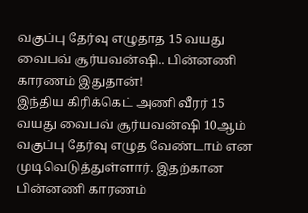வகுப்பு தேர்வு எழுதாத 15 வயது வைபவ் சூர்யவன்ஷி.. பின்னணி காரணம் இதுதான்!
இந்திய கிரிக்கெட் அணி வீரர் 15 வயது வைபவ் சூர்யவன்ஷி 10ஆம் வகுப்பு தேர்வு எழுத வேண்டாம் என முடிவெடுத்துள்ளார். இதற்கான பின்னணி காரணம்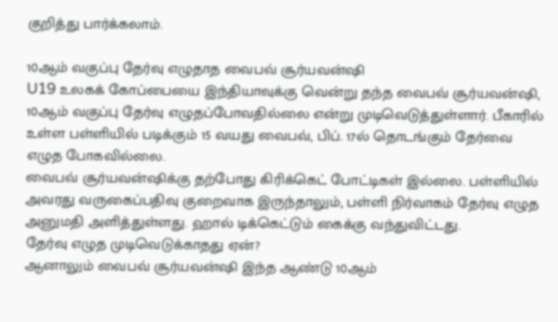குறித்து பார்க்கலாம்.

10ஆம் வகுப்பு தேர்வு எழுதாத வைபவ் சூர்யவன்ஷி
U19 உலகக் கோப்பையை இந்தியாவுக்கு வென்று தந்த வைபவ் சூர்யவன்ஷி, 10ஆம் வகுப்பு தேர்வு எழுதப்போவதில்லை என்று முடிவெடுத்துள்ளார். பீகாரில் உள்ள பள்ளியில் படிக்கும் 15 வயது வைபவ், பிப். 17ல் தொடங்கும் தேர்வை எழுத போகவில்லை.
வைபவ் சூர்யவன்ஷிக்கு தற்போது கிரிக்கெட் போட்டிகள் இல்லை. பள்ளியில் அவரது வருகைப்பதிவு குறைவாக இருந்தாலும், பள்ளி நிர்வாகம் தேர்வு எழுத அனுமதி அளித்துள்ளது. ஹால் டிக்கெட்டும் கைக்கு வந்துவிட்டது.
தேர்வு எழுத முடிவெடுக்காதது ஏன்?
ஆனாலும் வைபவ் சூர்யவன்ஷி இந்த ஆண்டு 10ஆம்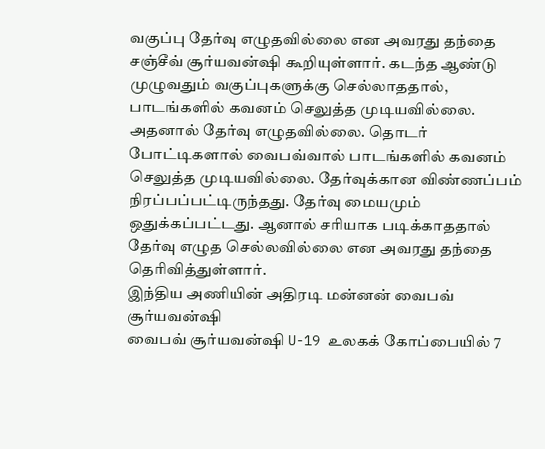வகுப்பு தேர்வு எழுதவில்லை என அவரது தந்தை சஞ்சீவ் சூர்யவன்ஷி கூறியுள்ளார். கடந்த ஆண்டு முழுவதும் வகுப்புகளுக்கு செல்லாததால், பாடங்களில் கவனம் செலுத்த முடியவில்லை.
அதனால் தேர்வு எழுதவில்லை. தொடர் போட்டிகளால் வைபவ்வால் பாடங்களில் கவனம் செலுத்த முடியவில்லை. தேர்வுக்கான விண்ணப்பம் நிரப்பப்பட்டிருந்தது. தேர்வு மையமும் ஒதுக்கப்பட்டது. ஆனால் சரியாக படிக்காததால் தேர்வு எழுத செல்லவில்லை என அவரது தந்தை தெரிவித்துள்ளார்.
இந்திய அணியின் அதிரடி மன்னன் வைபவ் சூர்யவன்ஷி
வைபவ் சூர்யவன்ஷி U-19 உலகக் கோப்பையில் 7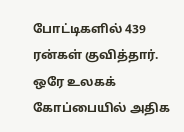போட்டிகளில் 439 ரன்கள் குவித்தார். ஒரே உலகக் கோப்பையில் அதிக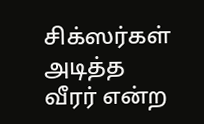சிக்ஸர்கள் அடித்த வீரர் என்ற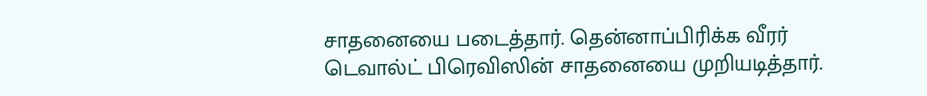சாதனையை படைத்தார். தென்னாப்பிரிக்க வீரர் டெவால்ட் பிரெவிஸின் சாதனையை முறியடித்தார்.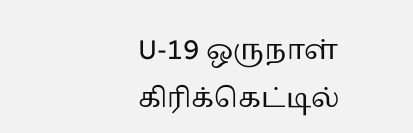U-19 ஒருநாள் கிரிக்கெட்டில்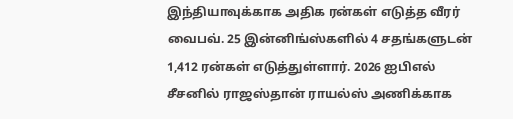இந்தியாவுக்காக அதிக ரன்கள் எடுத்த வீரர் வைபவ். 25 இன்னிங்ஸ்களில் 4 சதங்களுடன் 1,412 ரன்கள் எடுத்துள்ளார். 2026 ஐபிஎல் சீசனில் ராஜஸ்தான் ராயல்ஸ் அணிக்காக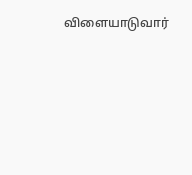விளையாடுவார்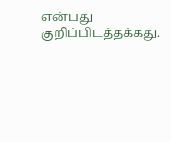என்பது குறிப்பிடத்தக்கது.